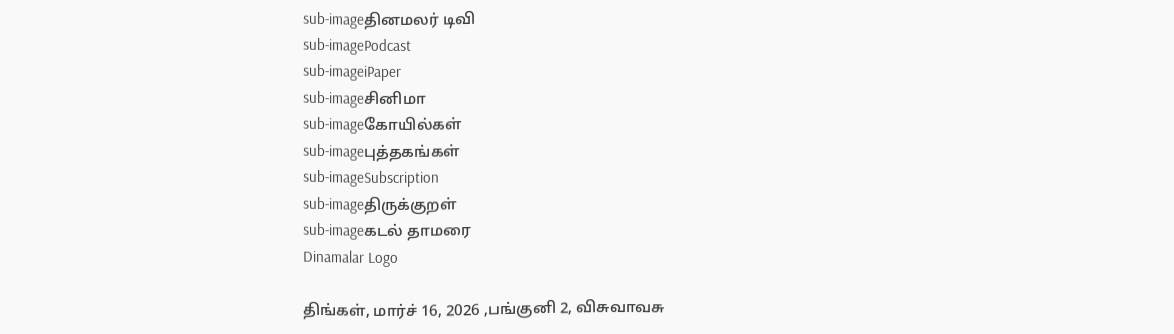sub-imageதினமலர் டிவி
sub-imagePodcast
sub-imageiPaper
sub-imageசினிமா
sub-imageகோயில்கள்
sub-imageபுத்தகங்கள்
sub-imageSubscription
sub-imageதிருக்குறள்
sub-imageகடல் தாமரை
Dinamalar Logo

திங்கள், மார்ச் 16, 2026 ,பங்குனி 2, விசுவாவசு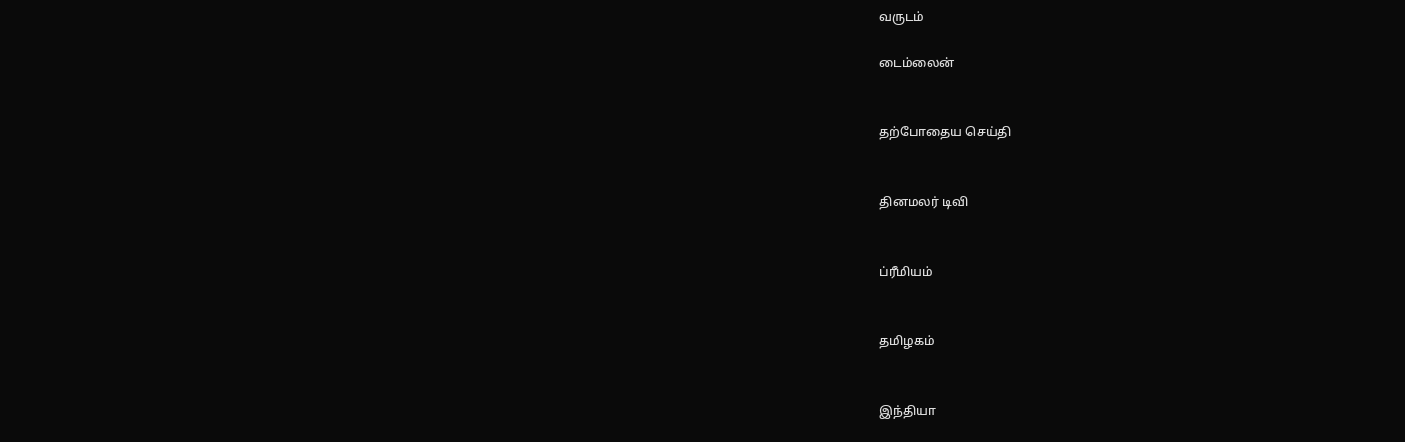வருடம்

டைம்லைன்


தற்போதைய செய்தி


தினமலர் டிவி


ப்ரீமியம்


தமிழகம்


இந்தியா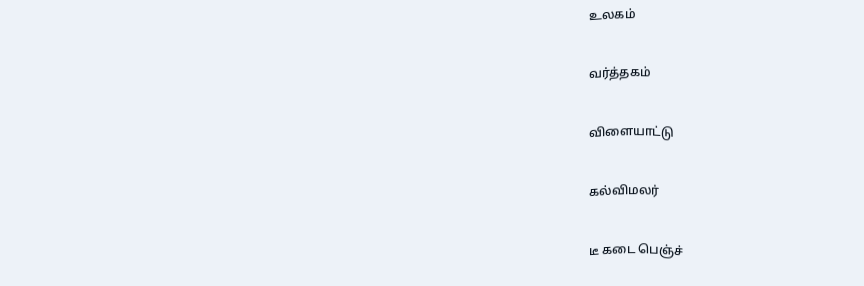உலகம்


வர்த்தகம்


விளையாட்டு


கல்விமலர்


டீ கடை பெஞ்ச்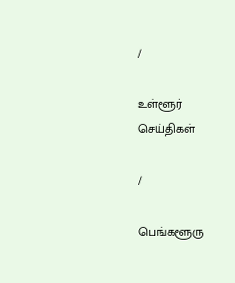/

உள்ளூர் செய்திகள்

/

பெங்களூரு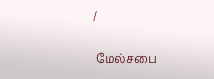/

 மேல்சபை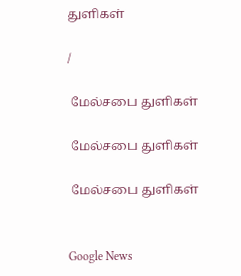துளிகள்

/

 மேல்சபை துளிகள்

 மேல்சபை துளிகள்

 மேல்சபை துளிகள்


Google News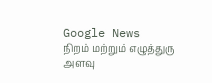Google News
நிறம் மற்றும் எழுத்துரு அளவு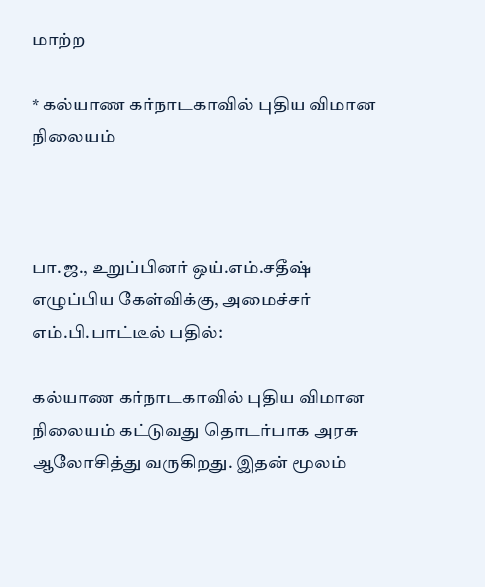மாற்ற

* கல்யாண கர்நாடகாவில் புதிய விமான நிலையம்



பா.ஜ., உறுப்பினர் ஒய்.எம்.சதீஷ் எழுப்பிய கேள்விக்கு, அமைச்சர் எம்.பி.பாட்டீல் பதில்:

கல்யாண கர்நாடகாவில் புதிய விமான நிலையம் கட்டுவது தொடர்பாக அரசு ஆலோசித்து வருகிறது. இதன் மூலம்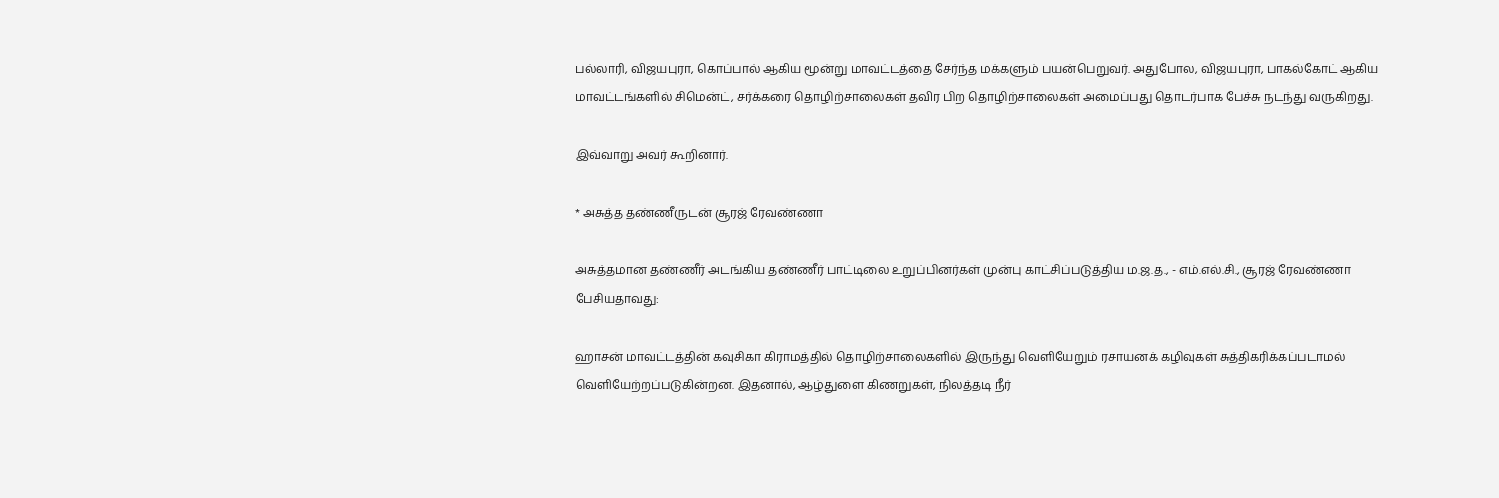பல்லாரி, விஜயபுரா, கொப்பால் ஆகிய மூன்று மாவட்டத்தை சேர்ந்த மக்களும் பயன்பெறுவர். அதுபோல, விஜயபுரா, பாகல்கோட் ஆகிய மாவட்டங்களில் சிமென்ட், சர்க்கரை தொழிற்சாலைகள் தவிர பிற தொழிற்சாலைகள் அமைப்பது தொடர்பாக பேச்சு நடந்து வருகிறது.

இவ்வாறு அவர் கூறினார்.

* அசுத்த தண்ணீருடன் சூரஜ் ரேவண்ணா

அசுத்தமான தண்ணீர் அடங்கிய தண்ணீர் பாட்டிலை உறுப்பினர்கள் முன்பு காட்சிப்படுத்திய ம.ஜ.த., - எம்.எல்.சி., சூரஜ் ரேவண்ணா பேசியதாவது:

ஹாசன் மாவட்டத்தின் கவுசிகா கிராமத்தில் தொழிற்சாலைகளில் இருந்து வெளியேறும் ரசாயனக் கழிவுகள் சுத்திகரிக்கப்படாமல் வெளியேற்றப்படுகின்றன. இதனால், ஆழ்துளை கிணறுகள், நிலத்தடி நீர்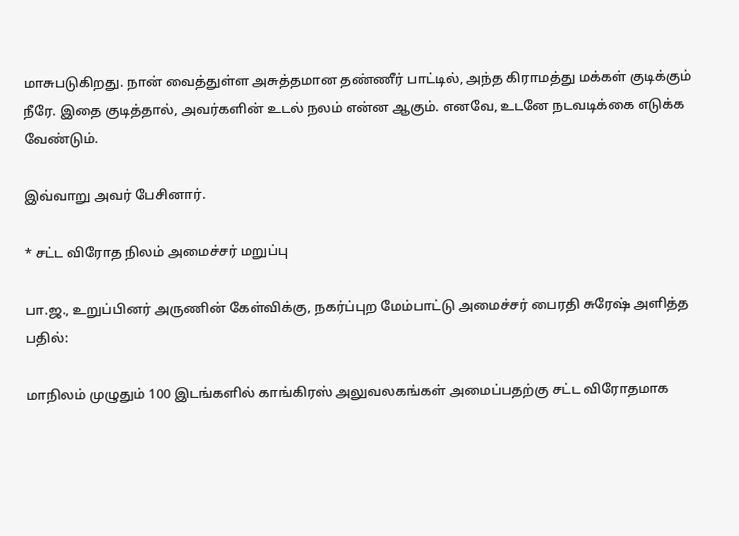மாசுபடுகிறது. நான் வைத்துள்ள அசுத்தமான தண்ணீர் பாட்டில், அந்த கிராமத்து மக்கள் குடிக்கும் நீரே. இதை குடித்தால், அவர்களின் உடல் நலம் என்ன ஆகும். எனவே, உடனே நடவடிக்கை எடுக்க வேண்டும்.

இவ்வாறு அவர் பேசினார்.

* சட்ட விரோத நிலம் அமைச்சர் மறுப்பு

பா.ஜ., உறுப்பினர் அருணின் கேள்விக்கு, நகர்ப்புற மேம்பாட்டு அமைச்சர் பைரதி சுரேஷ் அளித்த பதில்:

மாநிலம் முழுதும் 100 இடங்களில் காங்கிரஸ் அலுவலகங்கள் அமைப்பதற்கு சட்ட விரோதமாக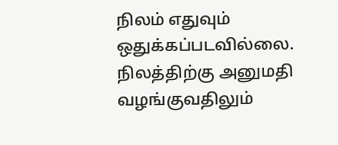நிலம் எதுவும் ஒதுக்கப்படவில்லை. நிலத்திற்கு அனுமதி வழங்குவதிலும்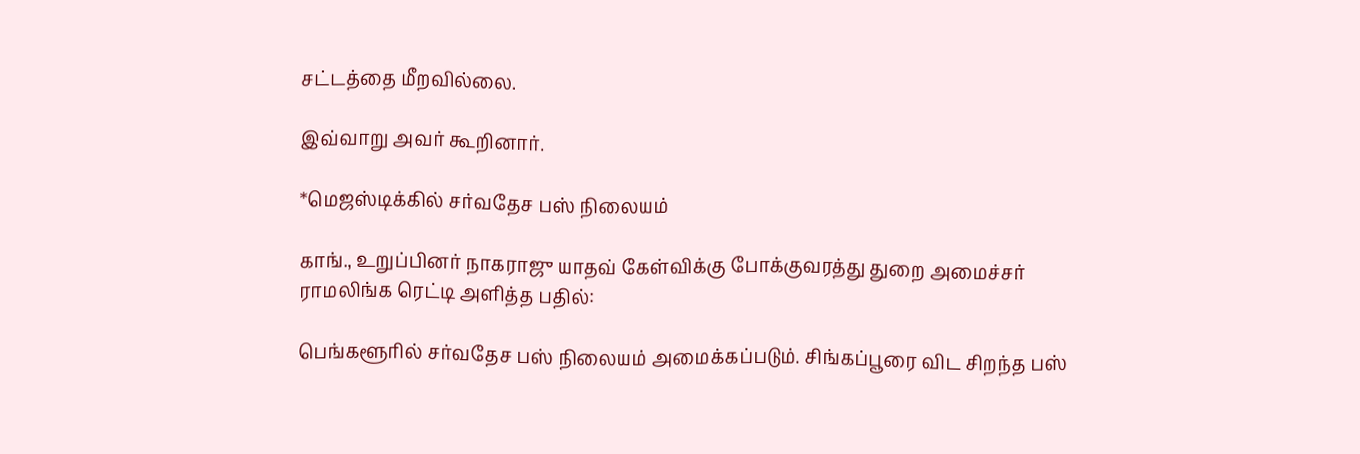சட்டத்தை மீறவில்லை.

இவ்வாறு அவர் கூறினார்.

*மெஜஸ்டிக்கில் சர்வதேச பஸ் நிலையம்

காங்., உறுப்பினர் நாகராஜு யாதவ் கேள்விக்கு போக்குவரத்து துறை அமைச்சர் ராமலிங்க ரெட்டி அளித்த பதில்:

பெங்களூரில் சர்வதேச பஸ் நிலையம் அமைக்கப்படும். சிங்கப்பூரை விட சிறந்த பஸ்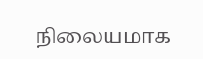நிலையமாக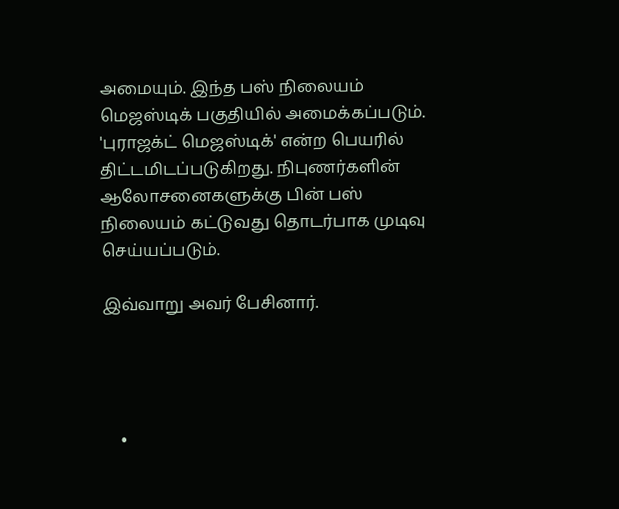அமையும். இந்த பஸ் நிலையம் மெஜஸ்டிக் பகுதியில் அமைக்கப்படும். 'புராஜக்ட் மெஜஸ்டிக்' என்ற பெயரில் திட்டமிடப்படுகிறது. நிபுணர்களின் ஆலோசனைகளுக்கு பின் பஸ் நிலையம் கட்டுவது தொடர்பாக முடிவு செய்யப்படும்.

இவ்வாறு அவர் பேசினார்.




    •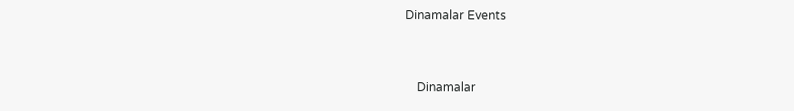Dinamalar Events


    Dinamalar